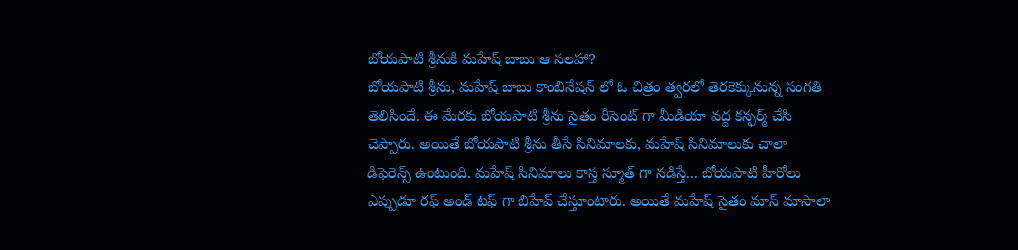బోయపాటి శ్రీనుకి మహేష్ బాబు ఆ సలహా?
బోయపాటి శ్రీను, మహేష్ బాబు కాంబినేషన్ లో ఓ చిత్రం త్వరలో తెరకెక్కునున్న సంగతి తెలిసిందే. ఈ మేరకు బోయపాటి శ్రీను సైతం రీసెంట్ గా మీడియా వద్ద కన్ఫర్మ్ చేసి చెప్పారు. అయితే బోయపాటి శ్రీను తీసే సినిమాలకు, మహేష్ సినిమాలుకు చాలా డిఫెరెన్స్ ఉంటుంది. మహేష్ సినిమాలు కాస్త స్మూత్ గా నడిస్తే... బోయపాటి హీరోలు ఎప్పుడూ రఫ్ అండ్ టఫ్ గా బిహేవ్ చేస్తూంటారు. అయితే మహేష్ సైతం మాస్ మాసాలా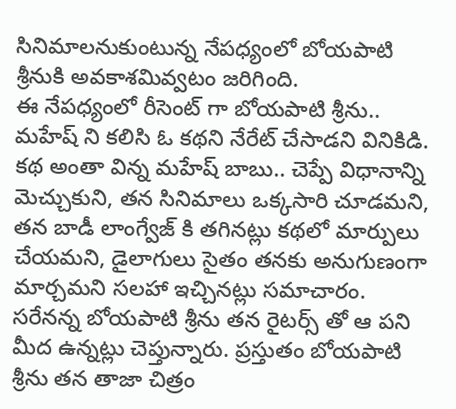సినిమాలనుకుంటున్న నేపధ్యంలో బోయపాటి శ్రీనుకి అవకాశమివ్వటం జరిగింది.
ఈ నేపధ్యంలో రీసెంట్ గా బోయపాటి శ్రీను.. మహేష్ ని కలిసి ఓ కథని నేరేట్ చేసాడని వినికిడి. కథ అంతా విన్న మహేష్ బాబు.. చెప్పే విధానాన్ని మెచ్చుకుని, తన సినిమాలు ఒక్కసారి చూడమని, తన బాడీ లాంగ్వేజ్ కి తగినట్లు కథలో మార్పులు చేయమని, డైలాగులు సైతం తనకు అనుగుణంగా మార్చమని సలహా ఇచ్చినట్లు సమాచారం. సరేనన్న బోయపాటి శ్రీను తన రైటర్స్ తో ఆ పని మీద ఉన్నట్లు చెప్తున్నారు. ప్రస్తుతం బోయపాటి శ్రీను తన తాజా చిత్రం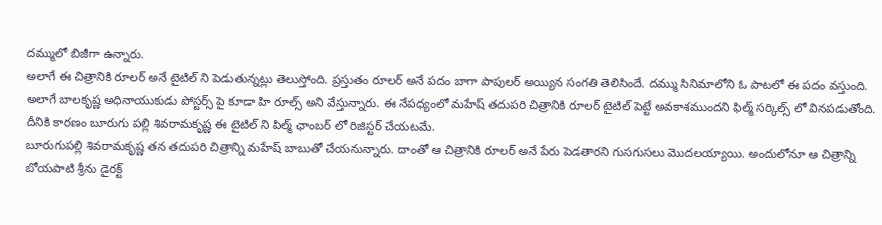దమ్ములో బిజీగా ఉన్నారు.
అలాగే ఈ చిత్రానికి రూలర్ అనే టైటిల్ ని పెడుతున్నట్లు తెలుస్తోంది. ప్రస్తుతం రూలర్ అనే పదం బాగా పాపులర్ అయ్యిన సంగతి తెలిసిందే. దమ్ము సినిమాలోని ఓ పాటలో ఈ పదం వస్తుంది. అలాగే బాలకృష్ణ అధినాయుకుడు పోస్టర్స్ పై కూడా హి రూల్స్ అని వేస్తున్నారు. ఈ నేపధ్యంలో మహేష్ తదుపరి చిత్రానికి రూలర్ టైటిల్ పెట్టే అవకాశముందని ఫిల్మ్ సర్కిల్స్ లో వినపడుతోంది. దీనికి కారణం బూరుగు పల్లి శివరామకృష్ణ ఈ టైటిల్ ని పిల్మ్ ఛాంబర్ లో రిజిస్టర్ చేయటమే.
బూరుగుపల్లి శివరామకృష్ణ తన తదుపరి చిత్రాన్ని మహేష్ బాబుతో చేయనున్నారు. దాంతో ఆ చిత్రానికి రూలర్ అనే పేరు పెడతారని గుసగుసలు మొదలయ్యాయి. అందులోనూ ఆ చిత్రాన్ని బోయపాటి శ్రీను డైరక్ట్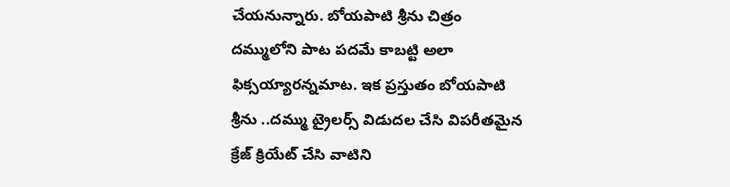చేయనున్నారు. బోయపాటి శ్రీను చిత్రం దమ్ములోని పాట పదమే కాబట్టి అలా ఫిక్సయ్యారన్నమాట. ఇక ప్రస్తుతం బోయపాటి శ్రీను ..దమ్ము ట్రైలర్స్ విడుదల చేసి విపరీతమైన క్రేజ్ క్రియేట్ చేసి వాటిని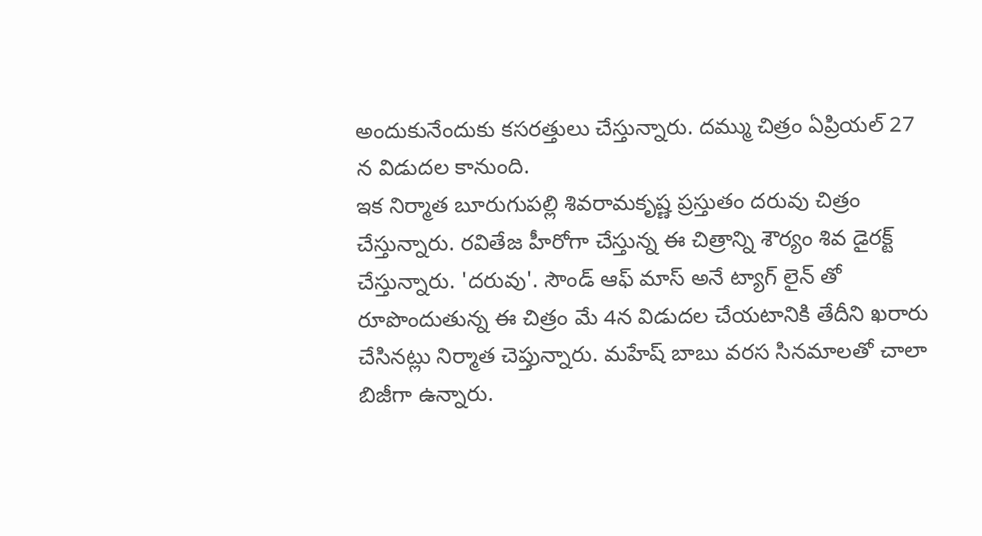అందుకునేందుకు కసరత్తులు చేస్తున్నారు. దమ్ము చిత్రం ఏప్రియల్ 27 న విడుదల కానుంది.
ఇక నిర్మాత బూరుగుపల్లి శివరామకృష్ణ ప్రస్తుతం దరువు చిత్రం చేస్తున్నారు. రవితేజ హీరోగా చేస్తున్న ఈ చిత్రాన్ని శౌర్యం శివ డైరక్ట్ చేస్తున్నారు. 'దరువు'. సౌండ్ ఆఫ్ మాస్ అనే ట్యాగ్ లైన్ తో రూపొందుతున్న ఈ చిత్రం మే 4న విడుదల చేయటానికి తేదీని ఖరారు చేసినట్లు నిర్మాత చెప్తున్నారు. మహేష్ బాబు వరస సినమాలతో చాలా బిజీగా ఉన్నారు.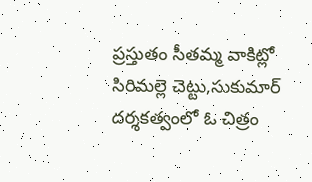ప్రస్తుతం సీతమ్మ వాకిట్లో సిరిమల్లె చెట్టు,సుకుమార్ దర్శకత్వంలో ఓ చిత్రం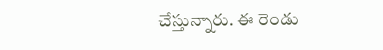చేస్తున్నారు. ఈ రెండు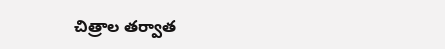చిత్రాల తర్వాత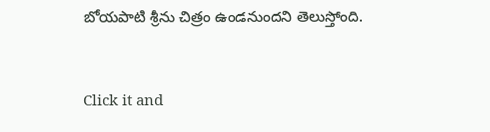బోయపాటి శ్రీను చిత్రం ఉండనుందని తెలుస్తోంది.


Click it and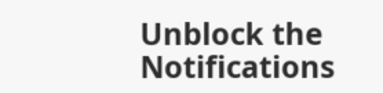Unblock the Notifications